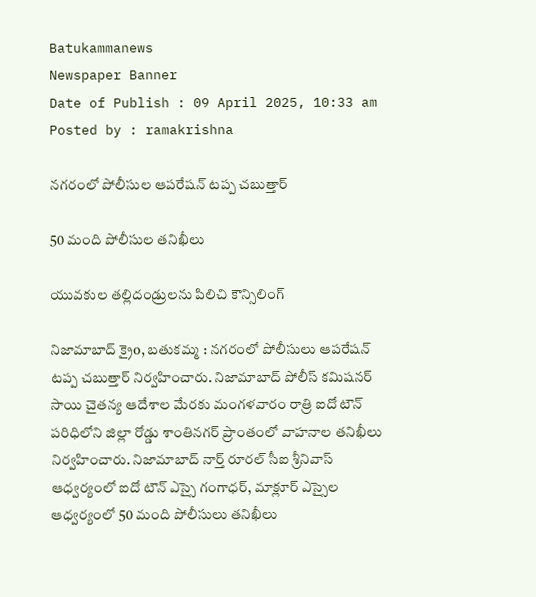Batukammanews
Newspaper Banner
Date of Publish : 09 April 2025, 10:33 am Posted by : ramakrishna

నగరంలో పోలీసుల ఆపరేషన్ టప్ప చబుత్తార్

50 మంది పోలీసుల తనిఖీలు

యువకుల తల్లిదండ్రులను పిలిచి కౌన్సిలింగ్

నిజామాబాద్ క్రైo, బతుకమ్మ : నగరంలో పోలీసులు ఆపరేషన్ టప్ప చబుత్తార్ నిర్వహించారు. నిజామాబాద్ పోలీస్ కమిషనర్ సాయి చైతన్య ఆదేశాల మేరకు మంగళవారం రాత్రి ఐదో టౌన్ పరిధిలోని జిల్లా రోడ్డు శాంతినగర్ ప్రాంతంలో వాహనాల తనిఖీలు నిర్వహించారు. నిజామాబాద్ నార్త్ రూరల్ సీఐ శ్రీనివాస్ ఆధ్వర్యంలో ఐదో టౌన్ ఎస్సై గంగాధర్, మాక్లూర్ ఎస్సైల ఆధ్వర్యంలో 50 మంది పోలీసులు తనిఖీలు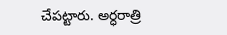చేపట్టారు. అర్ధరాత్రి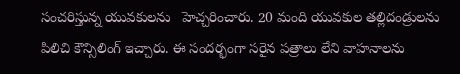సంచరిస్తున్న యువకులను   హెచ్చరించారు. 20 మంది యువకుల తల్లిదండ్రులను పిలిచి కౌన్సిలింగ్ ఇచ్చారు. ఈ సందర్భంగా సరైన పత్రాలు లేని వాహనాలను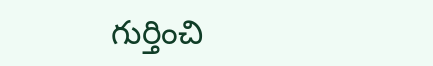గుర్తించి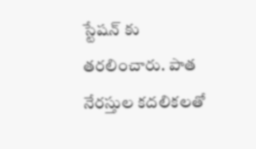స్టేషన్ కు తరలించారు. పాత నేరస్తుల కదలికలతో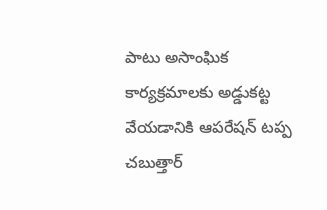పాటు అసాంఘిక కార్యక్రమాలకు అడ్డుకట్ట వేయడానికి ఆపరేషన్ టప్ప చబుత్తార్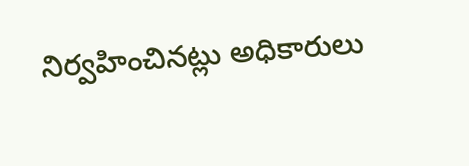నిర్వహించినట్లు అధికారులు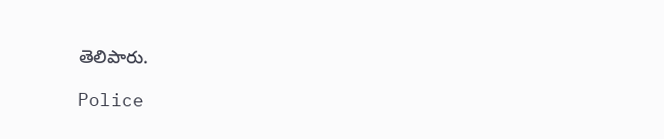తెలిపారు.

Police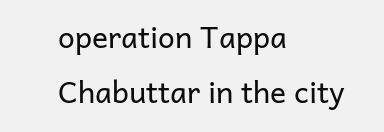operation Tappa Chabuttar in the city